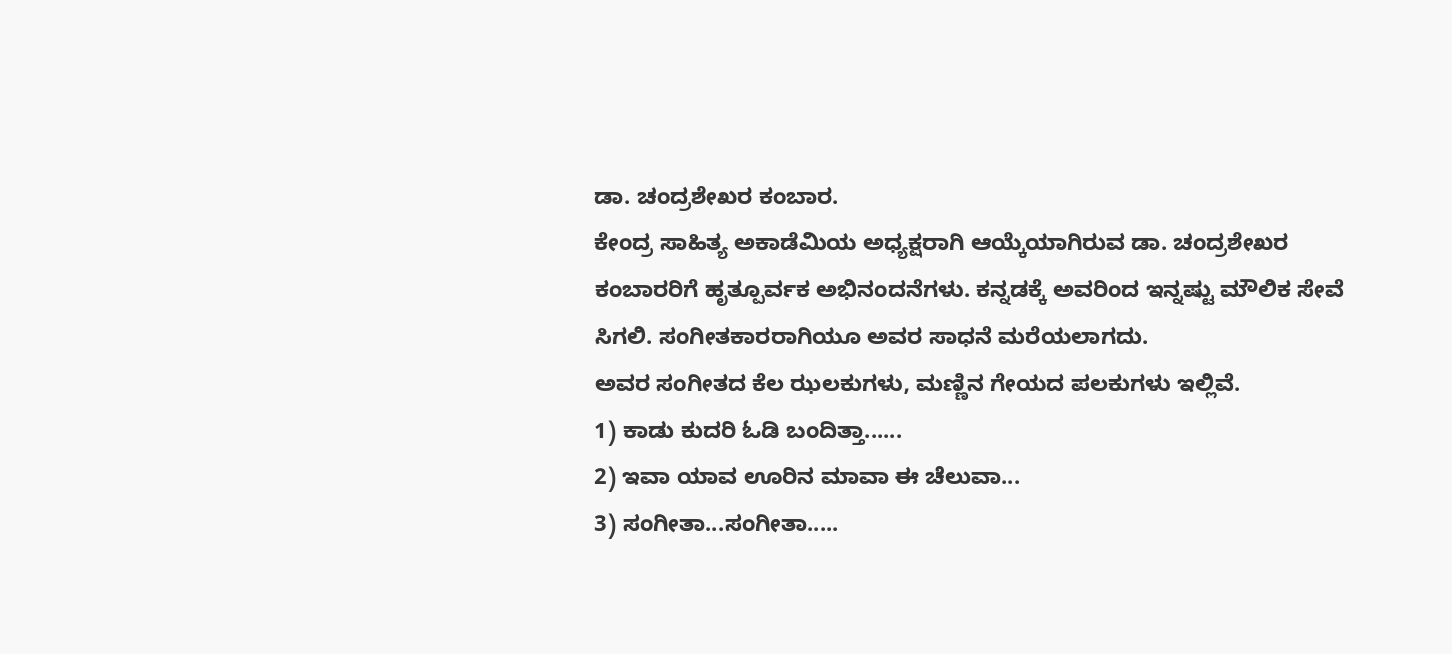ಡಾ. ಚಂದ್ರಶೇಖರ ಕಂಬಾರ.
ಕೇಂದ್ರ ಸಾಹಿತ್ಯ ಅಕಾಡೆಮಿಯ ಅಧ್ಯಕ್ಷರಾಗಿ ಆಯ್ಕೆಯಾಗಿರುವ ಡಾ. ಚಂದ್ರಶೇಖರ ಕಂಬಾರರಿಗೆ ಹೃತ್ಪೂರ್ವಕ ಅಭಿನಂದನೆಗಳು. ಕನ್ನಡಕ್ಕೆ ಅವರಿಂದ ಇನ್ನಷ್ಟು ಮೌಲಿಕ ಸೇವೆ ಸಿಗಲಿ. ಸಂಗೀತಕಾರರಾಗಿಯೂ ಅವರ ಸಾಧನೆ ಮರೆಯಲಾಗದು.
ಅವರ ಸಂಗೀತದ ಕೆಲ ಝಲಕುಗಳು, ಮಣ್ಣಿನ ಗೇಯದ ಪಲಕುಗಳು ಇಲ್ಲಿವೆ.
1) ಕಾಡು ಕುದರಿ ಓಡಿ ಬಂದಿತ್ತಾ......
2) ಇವಾ ಯಾವ ಊರಿನ ಮಾವಾ ಈ ಚೆಲುವಾ...
3) ಸಂಗೀತಾ...ಸಂಗೀತಾ.....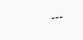---